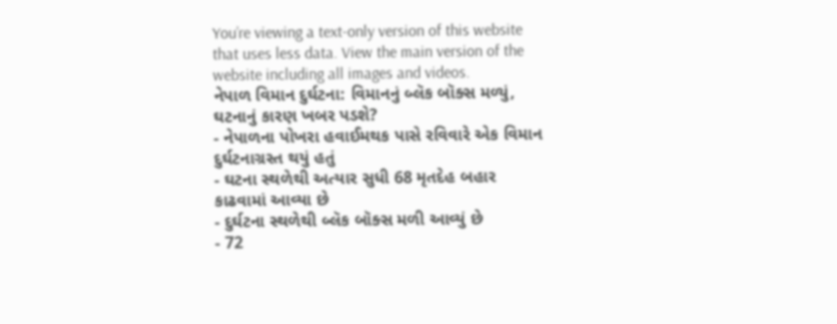You’re viewing a text-only version of this website that uses less data. View the main version of the website including all images and videos.
નેપાળ વિમાન દુર્ઘટના: વિમાનનું બ્લૅક બૉક્સ મળ્યું, ઘટનાનું કારણ ખબર પડશે?
- નેપાળના પોખરા હવાઈમથક પાસે રવિવારે એક વિમાન દુર્ઘટનાગ્રસ્ત થયું હતું
- ઘટના સ્થળેથી અત્યાર સુધી 68 મૃતદેહ બહાર કાઢવામાં આવ્યા છે
- દુર્ઘટના સ્થળેથી બ્લૅક બૉક્સ મળી આવ્યું છે
- 72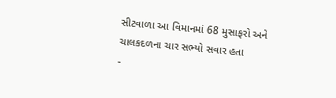સીટવાળા આ વિમાનમાં 68 મુસાફરો અને ચાલકદળના ચાર સભ્યો સવાર હતા
-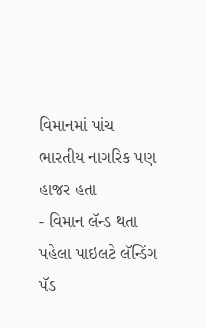વિમાનમાં પાંચ ભારતીય નાગરિક પણ હાજર હતા
- વિમાન લૅન્ડ થતા પહેલા પાઇલટે લૅન્ડિંગ પૅડ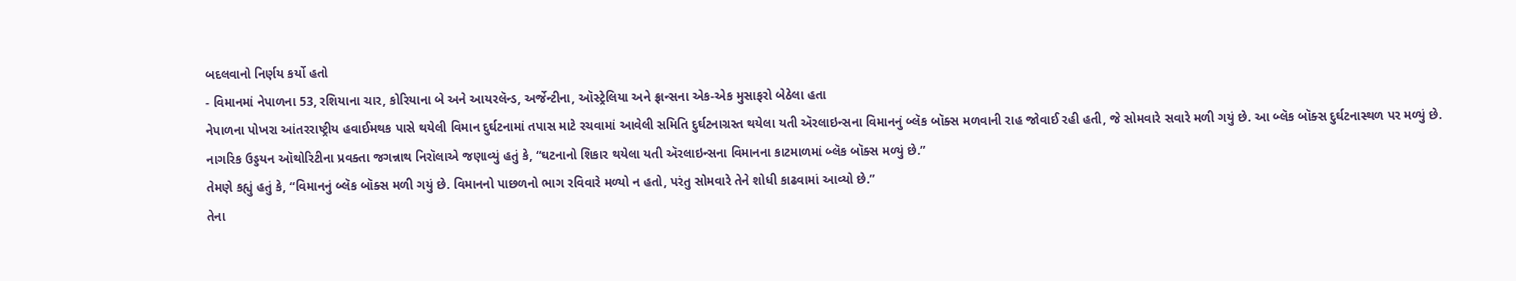બદલવાનો નિર્ણય કર્યો હતો
- વિમાનમાં નેપાળના 53, રશિયાના ચાર, કોરિયાના બે અને આયરલૅન્ડ, અર્જેન્ટીના, ઑસ્ટ્રેલિયા અને ફ્રાન્સના એક-એક મુસાફરો બેઠેલા હતા
નેપાળના પોખરા આંતરરાષ્ટ્રીય હવાઈમથક પાસે થયેલી વિમાન દુર્ઘટનામાં તપાસ માટે રચવામાં આવેલી સમિતિ દુર્ઘટનાગ્રસ્ત થયેલા યતી ઍરલાઇન્સના વિમાનનું બ્લૅક બૉક્સ મળવાની રાહ જોવાઈ રહી હતી, જે સોમવારે સવારે મળી ગયું છે. આ બ્લૅક બૉક્સ દુર્ઘટનાસ્થળ પર મળ્યું છે.
નાગરિક ઉડ્ડયન ઑથોરિટીના પ્રવક્તા જગન્નાથ નિરૉલાએ જણાવ્યું હતું કે, “ઘટનાનો શિકાર થયેલા યતી ઍરલાઇન્સના વિમાનના કાટમાળમાં બ્લૅક બૉક્સ મળ્યું છે.”
તેમણે કહ્યું હતું કે, “વિમાનનું બ્લૅક બૉક્સ મળી ગયું છે. વિમાનનો પાછળનો ભાગ રવિવારે મળ્યો ન હતો, પરંતુ સોમવારે તેને શોધી કાઢવામાં આવ્યો છે.”
તેના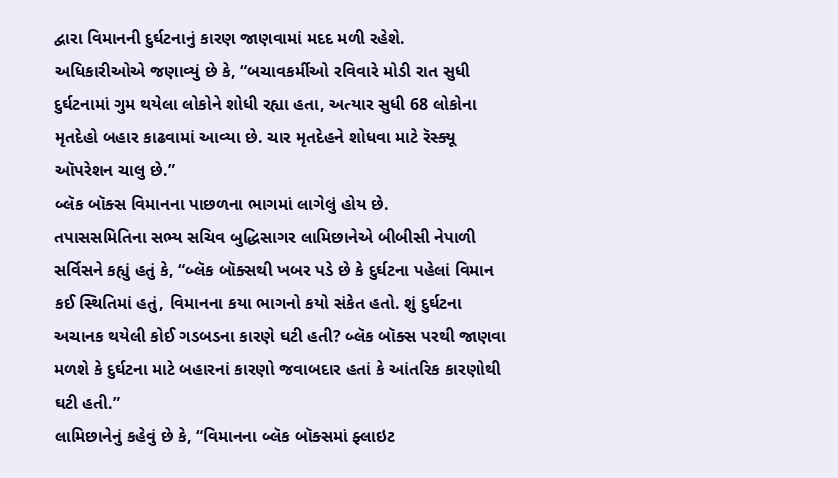દ્વારા વિમાનની દુર્ઘટનાનું કારણ જાણવામાં મદદ મળી રહેશે.
અધિકારીઓએ જણાવ્યું છે કે, “બચાવકર્મીઓ રવિવારે મોડી રાત સુધી દુર્ઘટનામાં ગુમ થયેલા લોકોને શોધી રહ્યા હતા, અત્યાર સુધી 68 લોકોના મૃતદેહો બહાર કાઢવામાં આવ્યા છે. ચાર મૃતદેહને શોધવા માટે રૅસ્ક્યૂ ઑપરેશન ચાલુ છે.”
બ્લૅક બૉક્સ વિમાનના પાછળના ભાગમાં લાગેલું હોય છે.
તપાસસમિતિના સભ્ય સચિવ બુદ્ધિસાગર લામિછાનેએ બીબીસી નેપાળી સર્વિસને કહ્યું હતું કે, “બ્લૅક બૉક્સથી ખબર પડે છે કે દુર્ઘટના પહેલાં વિમાન કઈ સ્થિતિમાં હતું, વિમાનના કયા ભાગનો કયો સંકેત હતો. શું દુર્ઘટના અચાનક થયેલી કોઈ ગડબડના કારણે ઘટી હતી? બ્લૅક બૉક્સ પરથી જાણવા મળશે કે દુર્ઘટના માટે બહારનાં કારણો જવાબદાર હતાં કે આંતરિક કારણોથી ઘટી હતી.”
લામિછાનેનું કહેવું છે કે, “વિમાનના બ્લૅક બૉક્સમાં ફ્લાઇટ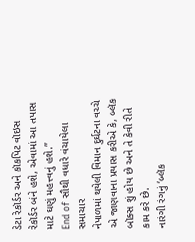ડેટા રેકૉર્ડર અને કૉકપિટ વૉઇસ રેકૉર્ડર બંને હશે, એવામાં આ તપાસ માટે ઘણું મહત્ત્વનું હશે.”
End of સૌથી વધારે વંચાયેલા સમાચાર
નેપાળમાં થયેલી વિમાન દુર્ઘટના વચ્ચે એ જાણવાના પ્રયાસ કરીએ કે, બ્લૅક બૉક્સ શું હોય છે અને તે કેવી રીતે કામ કરે છે.
નારંગી રંગનું ‘બ્લૅક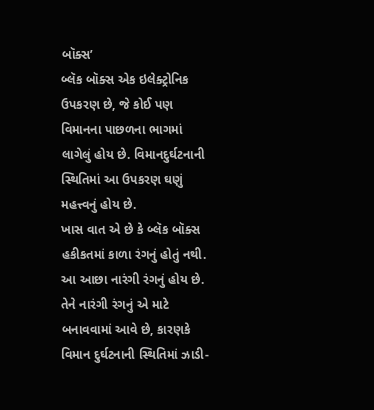બૉક્સ’
બ્લૅક બૉક્સ એક ઇલેક્ટ્રોનિક ઉપકરણ છે, જે કોઈ પણ વિમાનના પાછળના ભાગમાં લાગેલું હોય છે. વિમાનદુર્ઘટનાની સ્થિતિમાં આ ઉપકરણ ઘણું મહત્ત્વનું હોય છે.
ખાસ વાત એ છે કે બ્લૅક બૉક્સ હકીકતમાં કાળા રંગનું હોતું નથી. આ આછા નારંગી રંગનું હોય છે.
તેને નારંગી રંગનું એ માટે બનાવવામાં આવે છે, કારણકે વિમાન દુર્ઘટનાની સ્થિતિમાં ઝાડી-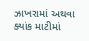ઝાખરામાં અથવા ક્યાંક માટીમાં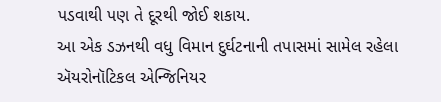પડવાથી પણ તે દૂરથી જોઈ શકાય.
આ એક ડઝનથી વધુ વિમાન દુર્ઘટનાની તપાસમાં સામેલ રહેલા ઍયરોનૉટિકલ એન્જિનિયર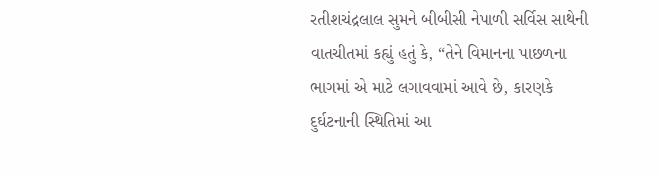રતીશચંદ્રલાલ સુમને બીબીસી નેપાળી સર્વિસ સાથેની વાતચીતમાં કહ્યું હતું કે, “તેને વિમાનના પાછળના ભાગમાં એ માટે લગાવવામાં આવે છે, કારણકે દુર્ઘટનાની સ્થિતિમાં આ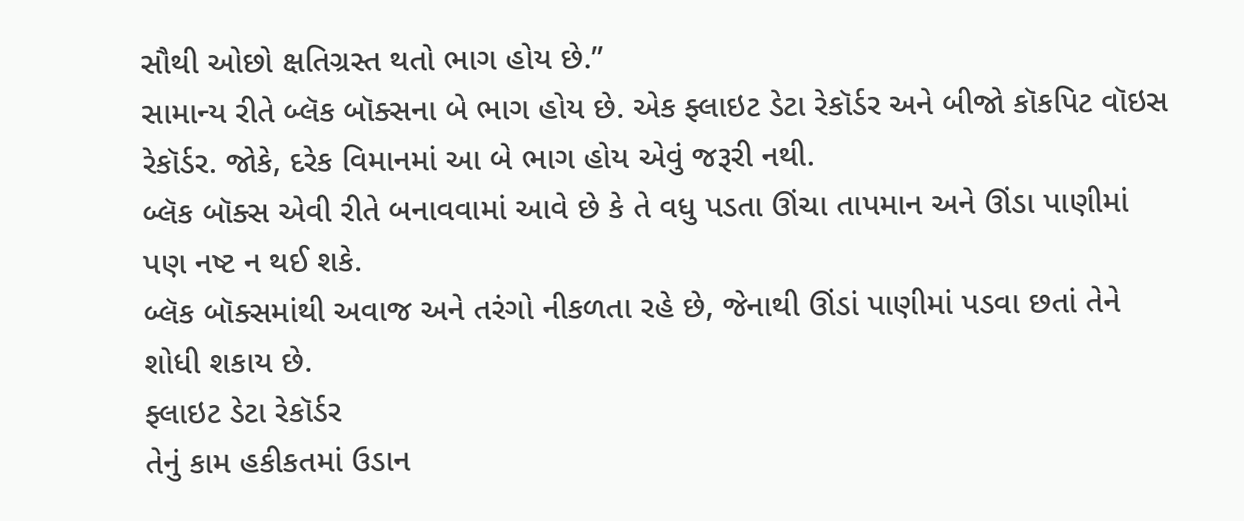સૌથી ઓછો ક્ષતિગ્રસ્ત થતો ભાગ હોય છે.”
સામાન્ય રીતે બ્લૅક બૉક્સના બે ભાગ હોય છે. એક ફ્લાઇટ ડેટા રેકૉર્ડર અને બીજો કૉકપિટ વૉઇસ રેકૉર્ડર. જોકે, દરેક વિમાનમાં આ બે ભાગ હોય એવું જરૂરી નથી.
બ્લૅક બૉક્સ એવી રીતે બનાવવામાં આવે છે કે તે વધુ પડતા ઊંચા તાપમાન અને ઊંડા પાણીમાં પણ નષ્ટ ન થઈ શકે.
બ્લૅક બૉક્સમાંથી અવાજ અને તરંગો નીકળતા રહે છે, જેનાથી ઊંડાં પાણીમાં પડવા છતાં તેને શોધી શકાય છે.
ફ્લાઇટ ડેટા રેકૉર્ડર
તેનું કામ હકીકતમાં ઉડાન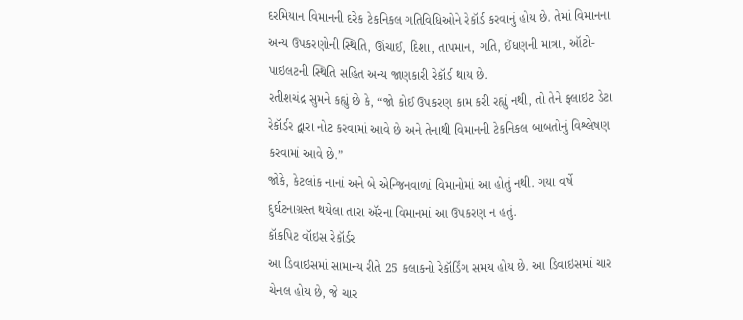દરમિયાન વિમાનની દરેક ટેકનિકલ ગતિવિધિઓને રેકૉર્ડ કરવાનું હોય છે. તેમાં વિમાનના અન્ય ઉપકરણોની સ્થિતિ, ઊંચાઈ, દિશા, તાપમાન, ગતિ, ઈંધણની માત્રા, ઑટો-પાઇલટની સ્થિતિ સહિત અન્ય જાણકારી રેકૉર્ડ થાય છે.
રતીશચંદ્ર સુમને કહ્યું છે કે, “જો કોઈ ઉપકરણ કામ કરી રહ્યું નથી, તો તેને ફ્લાઇટ ડેટા રેકૉર્ડર દ્વારા નોટ કરવામાં આવે છે અને તેનાથી વિમાનની ટેકનિકલ બાબતોનું વિશ્લેષણ કરવામાં આવે છે.”
જોકે, કેટલાંક નાનાં અને બે એન્જિનવાળાં વિમાનોમાં આ હોતું નથી. ગયા વર્ષે દુર્ઘટનાગ્રસ્ત થયેલા તારા ઍરના વિમાનમાં આ ઉપકરણ ન હતું.
કૉકપિટ વૉઇસ રેકૉર્ડર
આ ડિવાઇસમાં સામાન્ય રીતે 25 કલાકનો રેકૉર્ડિંગ સમય હોય છે. આ ડિવાઇસમાં ચાર ચેનલ હોય છે, જે ચાર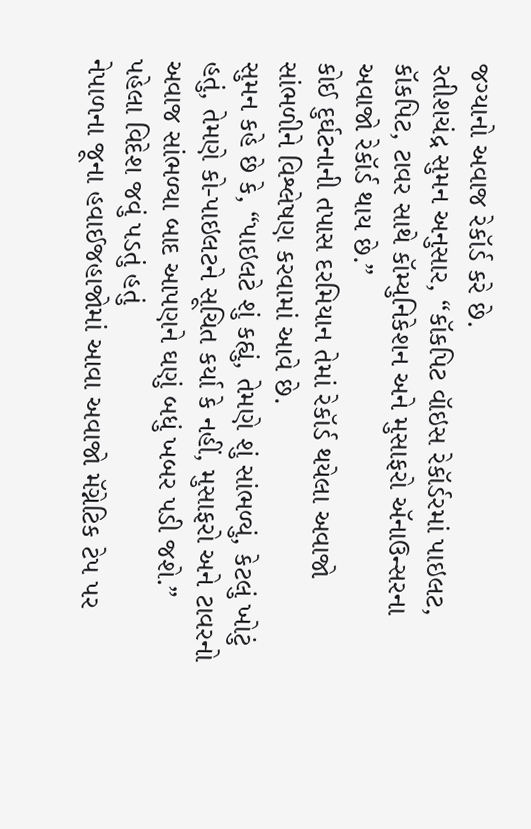જગ્યાનો અવાજ રેકૉર્ડ કરે છે.
રતીશચંદ્ર સુમન અનુસાર, “કૉકપિટ વૉઇસ રેકૉર્ડરમાં પાઇલટ, કૉકપિટ, ટાવર સાથે કૉમ્યુનિકેશન અને મુસાફરો ઍનાઉન્સરના અવાજો રેકૉર્ડ થાય છે.”
કોઈ દુર્ઘટનાની તપાસ દરમિયાન તેમાં રેકૉર્ડ થયેલા અવાજો સાંભળીને વિશ્લેષણ કરવામાં આવે છે.
સુમન કહે છે કે, “પાઇલટે શું કહ્યું, તેમણે શું સાંભળ્યું, કેટલું ખોટું હતું, તેમણે કો-પાઇલટને સૂચિત કર્યા કે નહીં, મુસાફરો અને ટાવરનો અવાજ સાંભળ્યા બાદ આપણને ઘણું બધું ખબર પડી જશે.”
પહેલા વિદેશ જવું પડતું હતું
નેપાળના જૂના હવાઈજહાજોમાં આવા અવાજો મૅગ્નેટિક ટેપ પર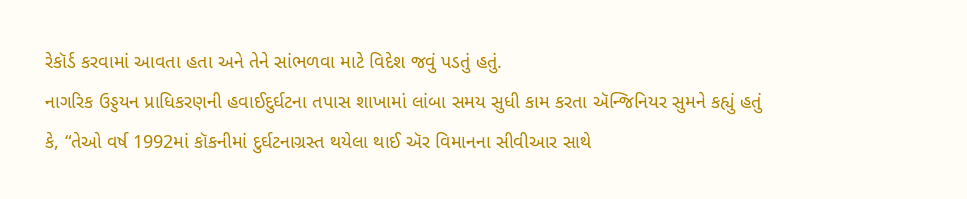રેકૉર્ડ કરવામાં આવતા હતા અને તેને સાંભળવા માટે વિદેશ જવું પડતું હતું.
નાગરિક ઉડ્ડયન પ્રાધિકરણની હવાઈદુર્ઘટના તપાસ શાખામાં લાંબા સમય સુધી કામ કરતા ઍન્જિનિયર સુમને કહ્યું હતું કે, “તેઓ વર્ષ 1992માં કૉકનીમાં દુર્ઘટનાગ્રસ્ત થયેલા થાઈ ઍર વિમાનના સીવીઆર સાથે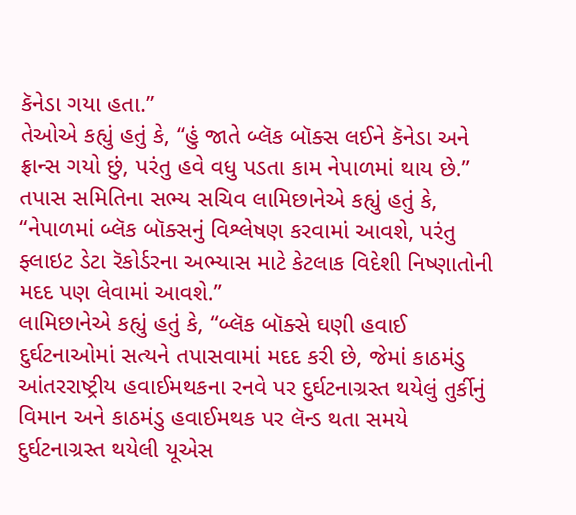કૅનેડા ગયા હતા.”
તેઓએ કહ્યું હતું કે, “હું જાતે બ્લૅક બૉક્સ લઈને કૅનેડા અને ફ્રાન્સ ગયો છું, પરંતુ હવે વધુ પડતા કામ નેપાળમાં થાય છે.”
તપાસ સમિતિના સભ્ય સચિવ લામિછાનેએ કહ્યું હતું કે, “નેપાળમાં બ્લૅક બૉક્સનું વિશ્લેષણ કરવામાં આવશે, પરંતુ ફ્લાઇટ ડેટા રૅકોર્ડરના અભ્યાસ માટે કેટલાક વિદેશી નિષ્ણાતોની મદદ પણ લેવામાં આવશે.”
લામિછાનેએ કહ્યું હતું કે, “બ્લૅક બૉક્સે ઘણી હવાઈ દુર્ઘટનાઓમાં સત્યને તપાસવામાં મદદ કરી છે, જેમાં કાઠમંડુ આંતરરાષ્ટ્રીય હવાઈમથકના રનવે પર દુર્ઘટનાગ્રસ્ત થયેલું તુર્કીનું વિમાન અને કાઠમંડુ હવાઈમથક પર લૅન્ડ થતા સમયે દુર્ઘટનાગ્રસ્ત થયેલી યૂએસ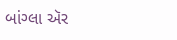બાંગ્લા ઍર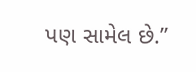પણ સામેલ છે.”